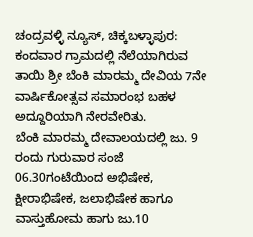ಚಂದ್ರವಳ್ಳಿ ನ್ಯೂಸ್, ಚಿಕ್ಕಬಳ್ಳಾಪುರ:
ಕಂದವಾರ ಗ್ರಾಮದಲ್ಲಿ ನೆಲೆಯಾಗಿರುವ ತಾಯಿ ಶ್ರೀ ಬೆಂಕಿ ಮಾರಮ್ಮ ದೇವಿಯ 7ನೇ ವಾರ್ಷಿಕೋತ್ಸವ ಸಮಾರಂಭ ಬಹಳ ಅದ್ದೂರಿಯಾಗಿ ನೇರವೇರಿತು.
ಬೆಂಕಿ ಮಾರಮ್ಮ ದೇವಾಲಯದಲ್ಲಿ ಜು. 9 ರಂದು ಗುರುವಾರ ಸಂಜೆ 06.30ಗಂಟೆಯಿಂದ ಅಭಿಷೇಕ, ಕ್ಷೀರಾಭಿಷೇಕ, ಜಲಾಭಿಷೇಕ ಹಾಗೂ ವಾಸ್ತುಹೋಮ ಹಾಗು ಜು.10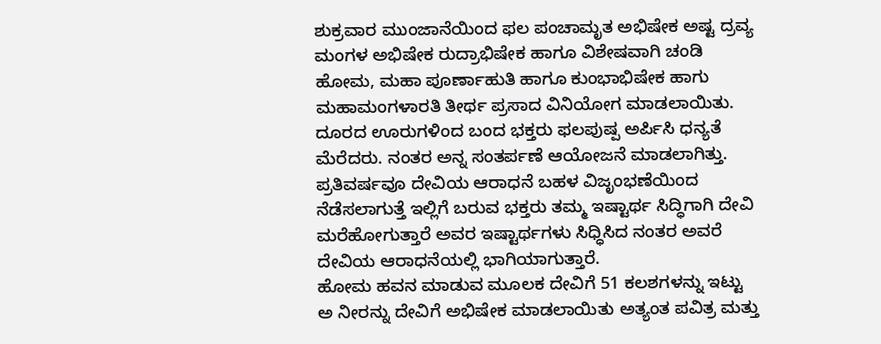ಶುಕ್ರವಾರ ಮುಂಜಾನೆಯಿಂದ ಫಲ ಪಂಚಾಮೃತ ಅಭಿಷೇಕ ಅಷ್ಟ ದ್ರವ್ಯ ಮಂಗಳ ಅಭಿಷೇಕ ರುದ್ರಾಭಿಷೇಕ ಹಾಗೂ ವಿಶೇಷವಾಗಿ ಚಂಡಿ ಹೋಮ, ಮಹಾ ಪೂರ್ಣಾಹುತಿ ಹಾಗೂ ಕುಂಭಾಭಿಷೇಕ ಹಾಗು ಮಹಾಮಂಗಳಾರತಿ ತೀರ್ಥ ಪ್ರಸಾದ ವಿನಿಯೋಗ ಮಾಡಲಾಯಿತು.
ದೂರದ ಊರುಗಳಿಂದ ಬಂದ ಭಕ್ತರು ಫಲಪುಷ್ಪ ಅರ್ಪಿಸಿ ಧನ್ಯತೆ ಮೆರೆದರು. ನಂತರ ಅನ್ನ ಸಂತರ್ಪಣೆ ಆಯೋಜನೆ ಮಾಡಲಾಗಿತ್ತು.
ಪ್ರತಿವರ್ಷವೂ ದೇವಿಯ ಆರಾಧನೆ ಬಹಳ ವಿಜೃಂಭಣೆಯಿಂದ ನೆಡೆಸಲಾಗುತ್ತೆ ಇಲ್ಲಿಗೆ ಬರುವ ಭಕ್ತರು ತಮ್ಮ ಇಷ್ಟಾರ್ಥ ಸಿದ್ಧಿಗಾಗಿ ದೇವಿ ಮರೆಹೋಗುತ್ತಾರೆ ಅವರ ಇಷ್ಟಾರ್ಥಗಳು ಸಿಧ್ಧಿಸಿದ ನಂತರ ಅವರೆ ದೇವಿಯ ಆರಾಧನೆಯಲ್ಲಿ ಭಾಗಿಯಾಗುತ್ತಾರೆ.
ಹೋಮ ಹವನ ಮಾಡುವ ಮೂಲಕ ದೇವಿಗೆ 51 ಕಲಶಗಳನ್ನು ಇಟ್ಟು ಅ ನೀರನ್ನು ದೇವಿಗೆ ಅಭಿಷೇಕ ಮಾಡಲಾಯಿತು ಅತ್ಯಂತ ಪವಿತ್ರ ಮತ್ತು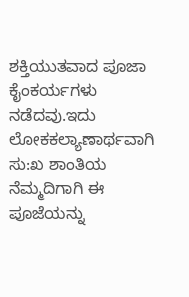ಶಕ್ತಿಯುತವಾದ ಪೂಜಾ ಕೈಂಕರ್ಯಗಳು ನಡೆದವು.ಇದು ಲೋಕಕಲ್ಯಾಣಾರ್ಥವಾಗಿ ಸು:ಖ ಶಾಂತಿಯ ನೆಮ್ಮದಿಗಾಗಿ ಈ ಪೂಜೆಯನ್ನು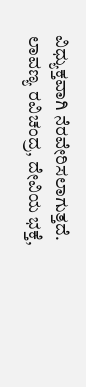ವಿಧ್ಯುಕ್ತವಾಗಿ ನೆರವೇರಿಸಲಾಗುತ್ತದೆ.
ಲಾವಣ್ಯ ರವಿಚಂದ್ರ, ದೇವಿಯ ಭಕ್ತೆ,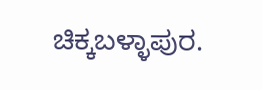ಚಿಕ್ಕಬಳ್ಳಾಪುರ.